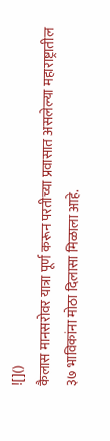![]()
कैलास मानसरोवर यात्रा पूर्ण करून परतीच्या प्रवासात असलेल्या महाराष्ट्रातील ३७ भाविकांना मोठा दिलासा मिळाला आहे.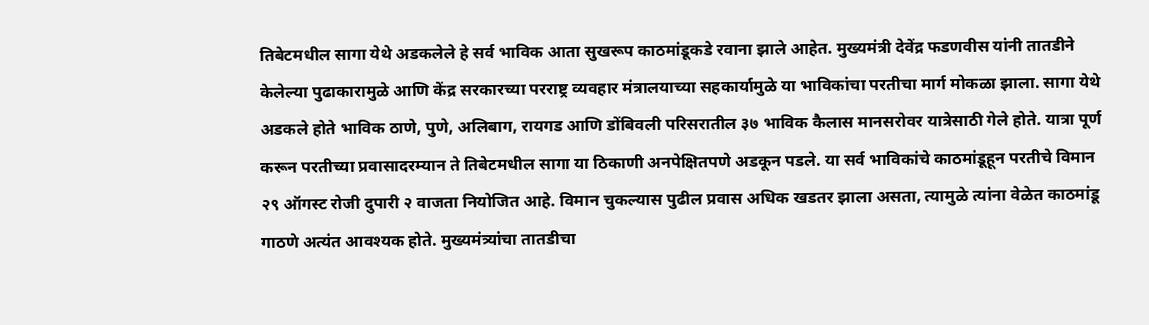तिबेटमधील सागा येथे अडकलेले हे सर्व भाविक आता सुखरूप काठमांडूकडे रवाना झाले आहेत. मुख्यमंत्री देवेंद्र फडणवीस यांनी तातडीने केलेल्या पुढाकारामुळे आणि केंद्र सरकारच्या परराष्ट्र व्यवहार मंत्रालयाच्या सहकार्यामुळे या भाविकांचा परतीचा मार्ग मोकळा झाला. सागा येथे अडकले होते भाविक ठाणे, पुणे, अलिबाग, रायगड आणि डोंबिवली परिसरातील ३७ भाविक कैलास मानसरोवर यात्रेसाठी गेले होते. यात्रा पूर्ण करून परतीच्या प्रवासादरम्यान ते तिबेटमधील सागा या ठिकाणी अनपेक्षितपणे अडकून पडले. या सर्व भाविकांचे काठमांडूहून परतीचे विमान २९ ऑगस्ट रोजी दुपारी २ वाजता नियोजित आहे. विमान चुकल्यास पुढील प्रवास अधिक खडतर झाला असता, त्यामुळे त्यांना वेळेत काठमांडू गाठणे अत्यंत आवश्यक होते. मुख्यमंत्र्यांचा तातडीचा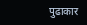पुढाकार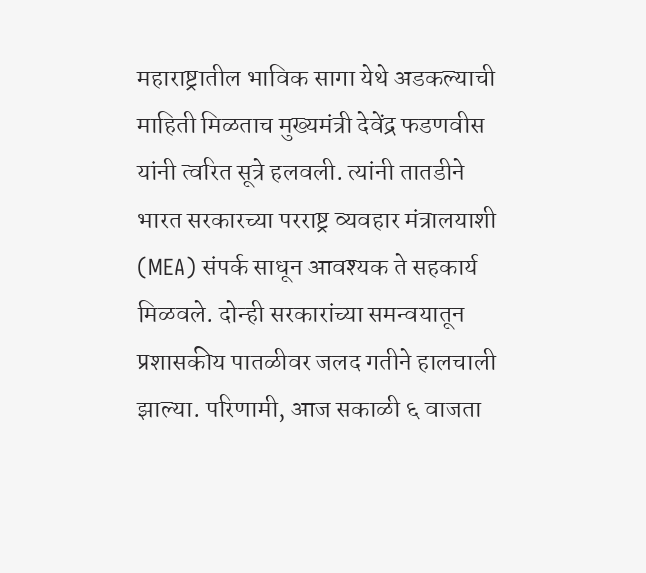महाराष्ट्रातील भाविक सागा येथे अडकल्याची माहिती मिळताच मुख्यमंत्री देवेंद्र फडणवीस यांनी त्वरित सूत्रे हलवली. त्यांनी तातडीने भारत सरकारच्या परराष्ट्र व्यवहार मंत्रालयाशी (MEA) संपर्क साधून आवश्यक ते सहकार्य मिळवले. दोन्ही सरकारांच्या समन्वयातून प्रशासकीय पातळीवर जलद गतीने हालचाली झाल्या. परिणामी, आज सकाळी ६ वाजता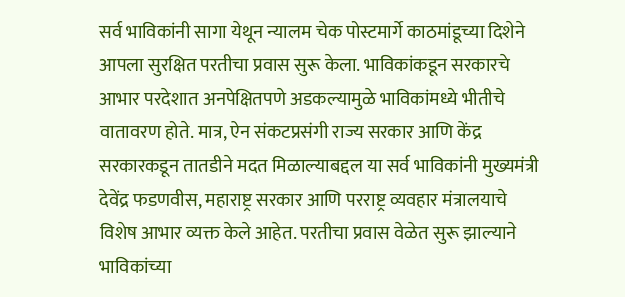सर्व भाविकांनी सागा येथून न्यालम चेक पोस्टमार्गे काठमांडूच्या दिशेने आपला सुरक्षित परतीचा प्रवास सुरू केला. भाविकांकडून सरकारचे आभार परदेशात अनपेक्षितपणे अडकल्यामुळे भाविकांमध्ये भीतीचे वातावरण होते. मात्र, ऐन संकटप्रसंगी राज्य सरकार आणि केंद्र सरकारकडून तातडीने मदत मिळाल्याबद्दल या सर्व भाविकांनी मुख्यमंत्री देवेंद्र फडणवीस, महाराष्ट्र सरकार आणि परराष्ट्र व्यवहार मंत्रालयाचे विशेष आभार व्यक्त केले आहेत. परतीचा प्रवास वेळेत सुरू झाल्याने भाविकांच्या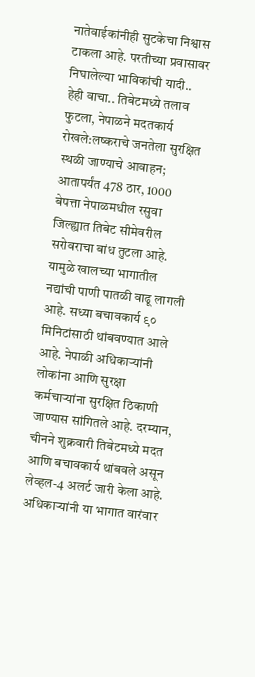नातेवाईकांनीही सुटकेचा निश्वास टाकला आहे. परतीच्या प्रवासावर निघालेल्या भाविकांची यादी.. हेही वाचा.. तिबेटमध्ये तलाव फुटला, नेपाळने मदतकार्य रोखले:लष्कराचे जनतेला सुरक्षित स्थळी जाण्याचे आवाहन; आतापर्यंत 478 ठार, 1000 बेपत्ता नेपाळमधील रसुवा जिल्ह्यात तिबेट सीमेवरील सरोवराचा बांध तुटला आहे. यामुळे खालच्या भागातील नद्यांची पाणी पातळी वाढू लागली आहे. सध्या बचावकार्य ९० मिनिटांसाठी थांबवण्यात आले आहे. नेपाळी अधिकाऱ्यांनी लोकांना आणि सुरक्षा कर्मचाऱ्यांना सुरक्षित ठिकाणी जाण्यास सांगितले आहे. दरम्यान, चीनने शुक्रवारी तिबेटमध्ये मदत आणि बचावकार्य थांबवले असून लेव्हल-4 अलर्ट जारी केला आहे. अधिकाऱ्यांनी या भागात वारंवार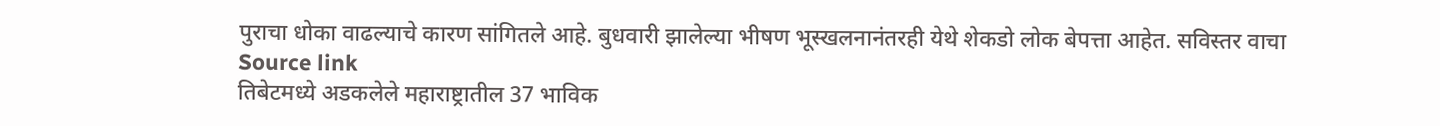पुराचा धोका वाढल्याचे कारण सांगितले आहे. बुधवारी झालेल्या भीषण भूस्खलनानंतरही येथे शेकडो लोक बेपत्ता आहेत. सविस्तर वाचा
Source link
तिबेटमध्ये अडकलेले महाराष्ट्रातील 37 भाविक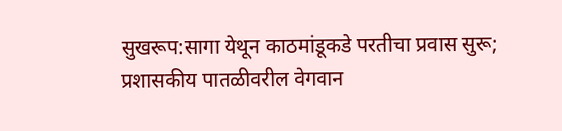सुखरूप:सागा येथून काठमांडूकडे परतीचा प्रवास सुरू; प्रशासकीय पातळीवरील वेगवान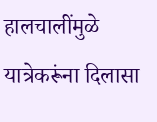हालचालींमुळे यात्रेकरूंना दिलासा